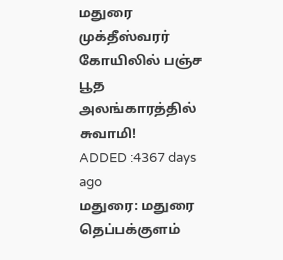மதுரை முக்தீஸ்வரர் கோயிலில் பஞ்ச பூத அலங்காரத்தில் சுவாமி!
ADDED :4367 days ago
மதுரை: மதுரை தெப்பக்குளம்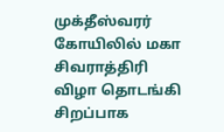முக்தீஸ்வரர் கோயிலில் மகா சிவராத்திரி விழா தொடங்கி சிறப்பாக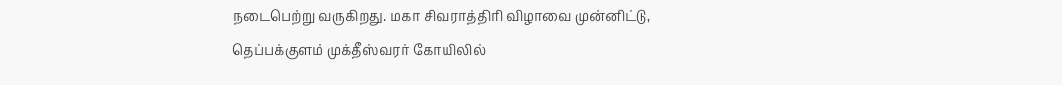நடைபெற்று வருகிறது. மகா சிவராத்திரி விழாவை முன்னிட்டு, தெப்பக்குளம் முக்தீஸ்வரர் கோயிலில்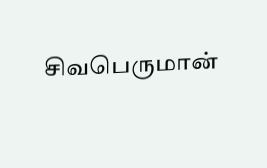சிவபெருமான்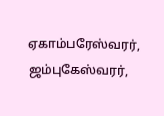ஏகாம்பரேஸ்வரர், ஜம்புகேஸ்வரர்,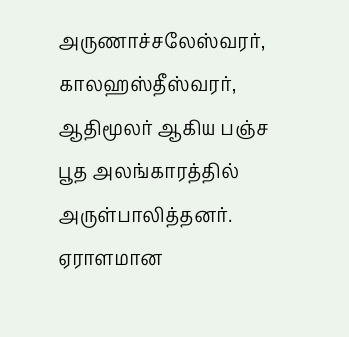அருணாச்சலேஸ்வரர், காலஹஸ்தீஸ்வரர், ஆதிமூலர் ஆகிய பஞ்ச பூத அலங்காரத்தில் அருள்பாலித்தனர். ஏராளமான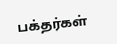பக்தர்கள்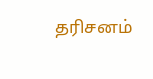தரிசனம்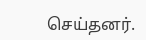செய்தனர்.